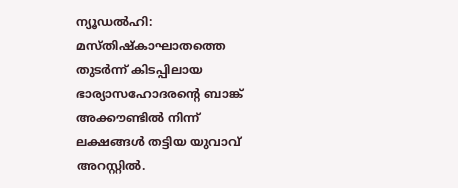ന്യൂഡൽഹി: മസ്തിഷ്കാഘാതത്തെ തുടർന്ന് കിടപ്പിലായ ഭാര്യാസഹോദരന്റെ ബാങ്ക് അക്കൗണ്ടിൽ നിന്ന് ലക്ഷങ്ങൾ തട്ടിയ യുവാവ് അറസ്റ്റിൽ.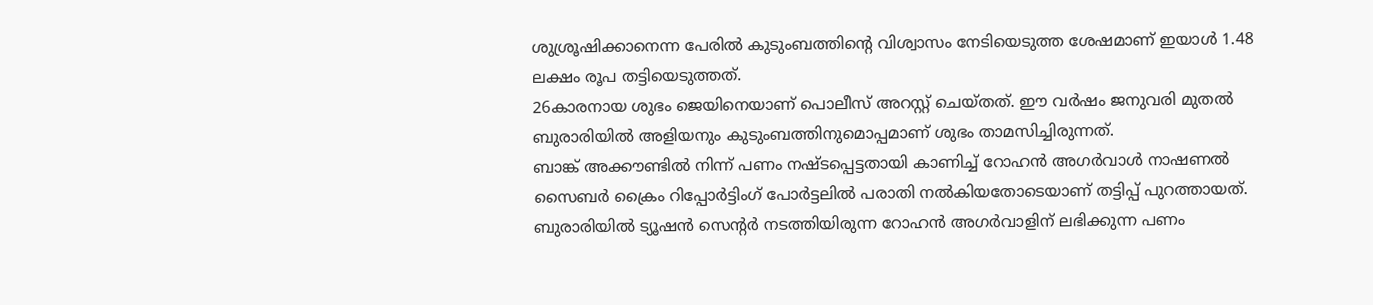ശുശ്രൂഷിക്കാനെന്ന പേരിൽ കുടുംബത്തിന്റെ വിശ്വാസം നേടിയെടുത്ത ശേഷമാണ് ഇയാൾ 1.48 ലക്ഷം രൂപ തട്ടിയെടുത്തത്.
26കാരനായ ശുഭം ജെയിനെയാണ് പൊലീസ് അറസ്റ്റ് ചെയ്തത്. ഈ വർഷം ജനുവരി മുതൽ ബുരാരിയിൽ അളിയനും കുടുംബത്തിനുമൊപ്പമാണ് ശുഭം താമസിച്ചിരുന്നത്.
ബാങ്ക് അക്കൗണ്ടിൽ നിന്ന് പണം നഷ്ടപ്പെട്ടതായി കാണിച്ച് റോഹൻ അഗർവാൾ നാഷണൽ സൈബർ ക്രൈം റിപ്പോർട്ടിംഗ് പോർട്ടലിൽ പരാതി നൽകിയതോടെയാണ് തട്ടിപ്പ് പുറത്തായത്. ബുരാരിയിൽ ട്യൂഷൻ സെന്റർ നടത്തിയിരുന്ന റോഹൻ അഗർവാളിന് ലഭിക്കുന്ന പണം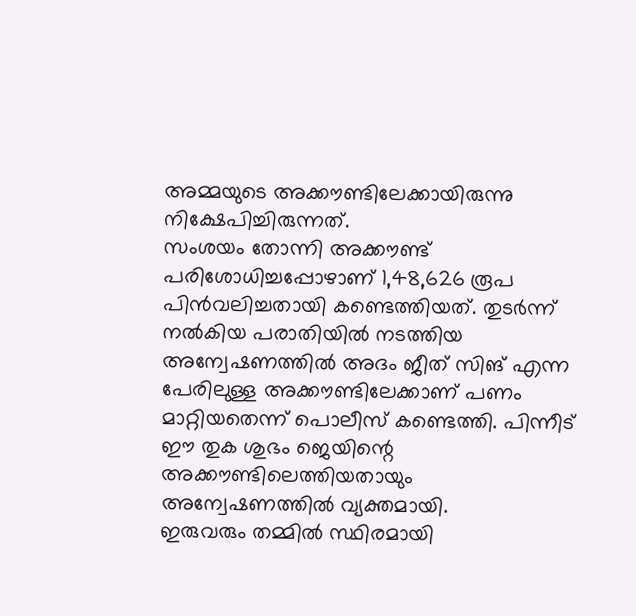അമ്മയുടെ അക്കൗണ്ടിലേക്കായിരുന്നു നിക്ഷേപിച്ചിരുന്നത്.
സംശയം തോന്നി അക്കൗണ്ട് പരിശോധിച്ചപ്പോഴാണ് 1,48,626 രൂപ പിൻവലിച്ചതായി കണ്ടെത്തിയത്. തുടർന്ന് നൽകിയ പരാതിയിൽ നടത്തിയ അന്വേഷണത്തിൽ അദം ജീത് സിങ് എന്ന പേരിലുള്ള അക്കൗണ്ടിലേക്കാണ് പണം മാറ്റിയതെന്ന് പൊലീസ് കണ്ടെത്തി. പിന്നീട് ഈ തുക ശുഭം ജെയിന്റെ അക്കൗണ്ടിലെത്തിയതായും അന്വേഷണത്തിൽ വ്യക്തമായി.
ഇരുവരും തമ്മിൽ സ്ഥിരമായി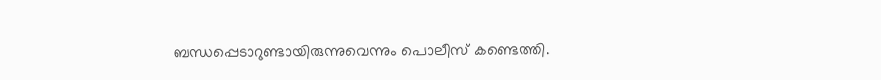ബന്ധപ്പെടാറുണ്ടായിരുന്നുവെന്നും പൊലീസ് കണ്ടെത്തി.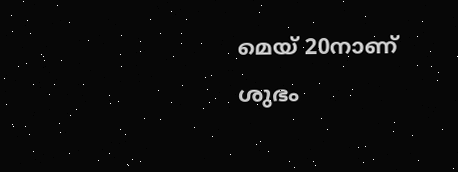മെയ് 20നാണ് ശുഭം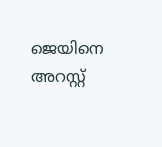ജെയിനെ അറസ്റ്റ്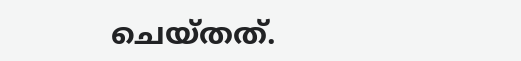ചെയ്തത്.